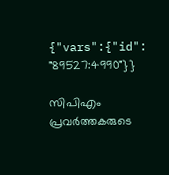{"vars":{"id": "89527:4990"}}

സിപിഎം പ്രവർത്തകരുടെ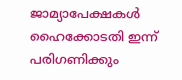ജാമ്യാപേക്ഷകൾ ഹൈക്കോടതി ഇന്ന് പരിഗണിക്കും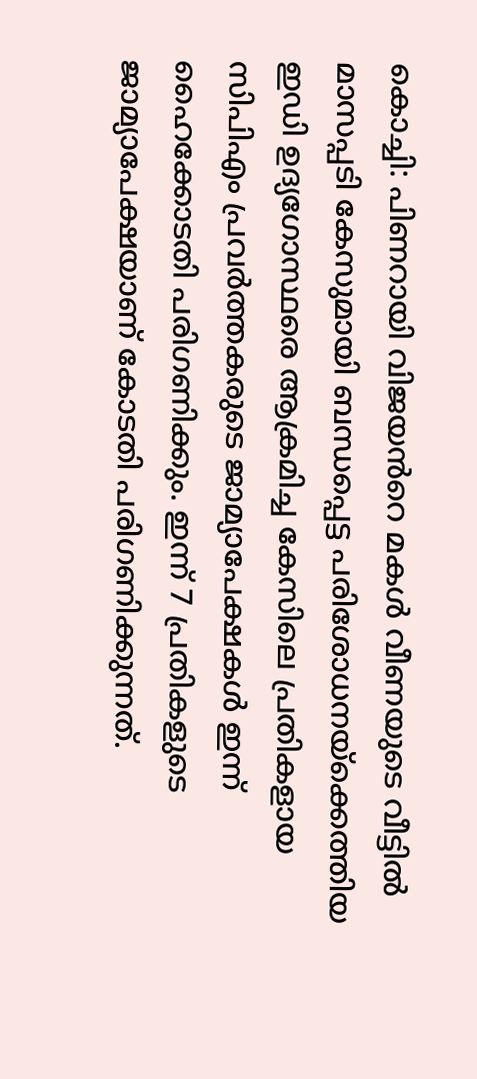കൊച്ചി: പിണറായി വിജയൻറെ മകൾ വീണയുടെ വീട്ടിൽ മാസപ്പടി കേസുമായി ബന്ധപ്പെട്ട പരിശോധനയ്‌ക്കെത്തിയ ഇഡി ഉദ്യഗോസ്ഥരെ ആക്രമിച്ച കേസിലെ പ്രതികളായ സിപിഎം പ്രവർത്തകരുടെ ജാമ്യാപേക്ഷകൾ ഇന്ന് ഹൈക്കോടതി പരിഗണിക്കും. ഇന്ന് 7 പ്രതികളുടെ ജാമ്യാപേക്ഷയാണ് കോടതി പരിഗണിക്കുന്നത്.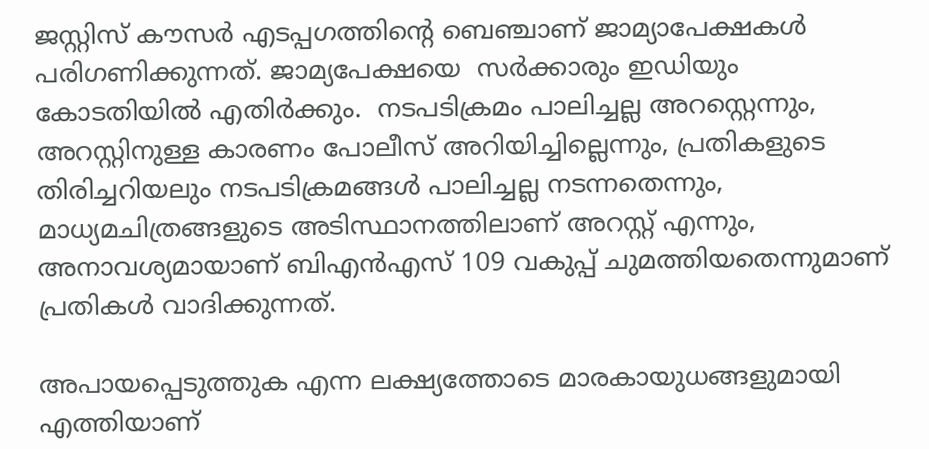ജസ്റ്റിസ് കൗസർ എടപ്പഗത്തിന്റെ ബെഞ്ചാണ് ജാമ്യാപേക്ഷകൾ പരിഗണിക്കുന്നത്. ജാമ്യപേക്ഷയെ  സർക്കാരും ഇഡിയും കോടതിയിൽ എതിർക്കും.  നടപടിക്രമം പാലിച്ചല്ല അറസ്റ്റെന്നും, അറസ്റ്റിനുള്ള കാരണം പോലീസ് അറിയിച്ചില്ലെന്നും, പ്രതികളുടെ തിരിച്ചറിയലും നടപടിക്രമങ്ങൾ പാലിച്ചല്ല നടന്നതെന്നും, മാധ്യമചിത്രങ്ങളുടെ അടിസ്ഥാനത്തിലാണ് അറസ്റ്റ് എന്നും, അനാവശ്യമായാണ് ബിഎൻഎസ് 109 വകുപ്പ് ചുമത്തിയതെന്നുമാണ് പ്രതികൾ വാദിക്കുന്നത്.

അപായപ്പെടുത്തുക എന്ന ലക്ഷ്യത്തോടെ മാരകായുധങ്ങളുമായി എത്തിയാണ്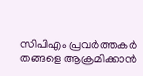സിപിഎം പ്രവർത്തകർ തങ്ങളെ ആക്രമിക്കാൻ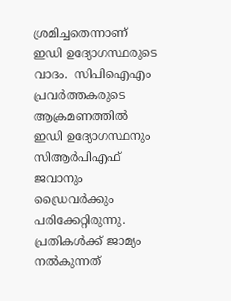ശ്രമിച്ചതെന്നാണ് ഇഡി ഉദ്യോഗസ്ഥരുടെ വാദം.  സിപിഐഎം പ്രവർത്തകരുടെ ആക്രമണത്തിൽ ഇഡി ഉദ്യോഗസ്ഥനും സിആർപിഎഫ് ജവാനും ഡ്രൈവർക്കും പരിക്കേറ്റിരുന്നു. പ്രതികൾക്ക് ജാമ്യം നൽകുന്നത്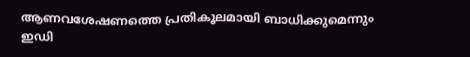ആണവശേഷണത്തെ പ്രതികൂലമായി ബാധിക്കുമെന്നും ഇഡി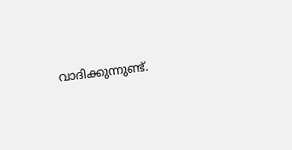വാദിക്കുന്നുണ്ട്.